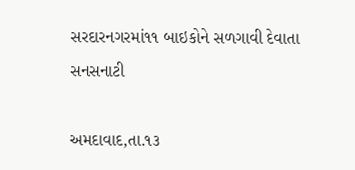સરદારનગરમાં૧૧ બાઇકોને સળગાવી દેવાતા સનસનાટી

અમદાવાદ,તા.૧૩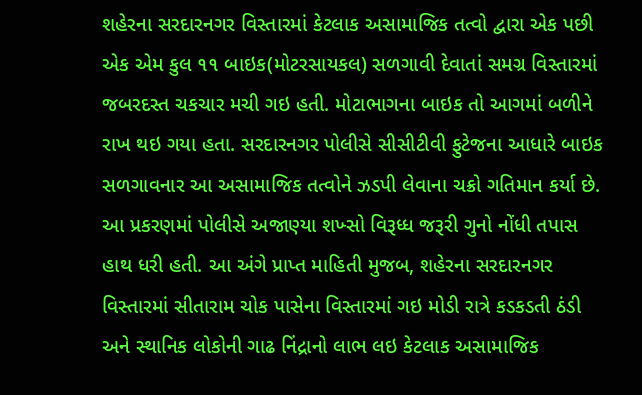શહેરના સરદારનગર વિસ્તારમાં કેટલાક અસામાજિક તત્વો દ્વારા એક પછી એક એમ કુલ ૧૧ બાઇક(મોટરસાયકલ) સળગાવી દેવાતાં સમગ્ર વિસ્તારમાં જબરદસ્ત ચકચાર મચી ગઇ હતી. મોટાભાગના બાઇક તો આગમાં બળીને રાખ થઇ ગયા હતા. સરદારનગર પોલીસે સીસીટીવી ફુટેજના આધારે બાઇક સળગાવનાર આ અસામાજિક તત્વોને ઝડપી લેવાના ચક્રો ગતિમાન કર્યા છે. આ પ્રકરણમાં પોલીસે અજાણ્યા શખ્સો વિરૂધ્ધ જરૂરી ગુનો નોંધી તપાસ હાથ ધરી હતી. આ અંગે પ્રાપ્ત માહિતી મુજબ, શહેરના સરદારનગર વિસ્તારમાં સીતારામ ચોક પાસેના વિસ્તારમાં ગઇ મોડી રાત્રે કડકડતી ઠંડી અને સ્થાનિક લોકોની ગાઢ નિંદ્રાનો લાભ લઇ કેટલાક અસામાજિક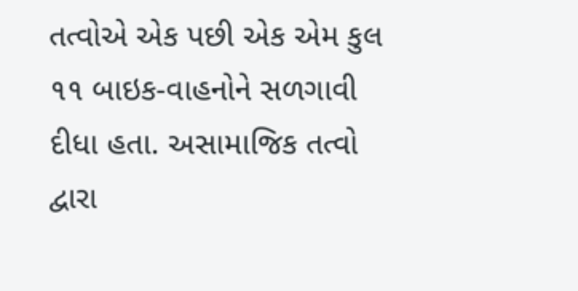તત્વોએ એક પછી એક એમ કુલ ૧૧ બાઇક-વાહનોને સળગાવી દીધા હતા. અસામાજિક તત્વો દ્વારા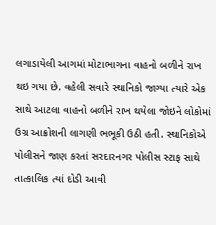લગાડાયેલી આગમાં મોટાભાગના વાહનો બળીને રાખ થઇ ગયા છે. વહેલી સવારે સ્થાનિકો જાગ્યા ત્યારે એક સાથે આટલા વાહનો બળીને રાખ થયેલા જોઇને લોકોમાં ઉગ્ર આક્રોશની લાગણી ભભૂકી ઉઠી હતી. સ્થાનિકોએ પોલીસને જાણ કરતાં સરદારનગર પોલીસ સ્ટાફ સાથે તાત્કાલિક ત્યાં દોડી આવી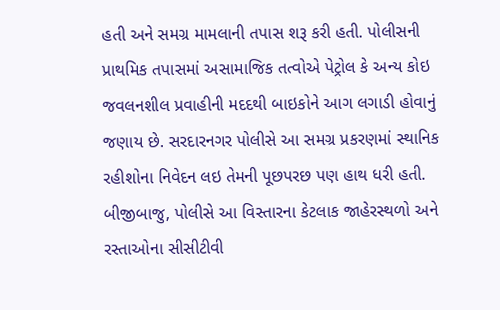હતી અને સમગ્ર મામલાની તપાસ શરૂ કરી હતી. પોલીસની પ્રાથમિક તપાસમાં અસામાજિક તત્વોએ પેટ્રોલ કે અન્ય કોઇ જવલનશીલ પ્રવાહીની મદદથી બાઇકોને આગ લગાડી હોવાનું જણાય છે. સરદારનગર પોલીસે આ સમગ્ર પ્રકરણમાં સ્થાનિક રહીશોના નિવેદન લઇ તેમની પૂછપરછ પણ હાથ ધરી હતી. બીજીબાજુ, પોલીસે આ વિસ્તારના કેટલાક જાહેરસ્થળો અને રસ્તાઓના સીસીટીવી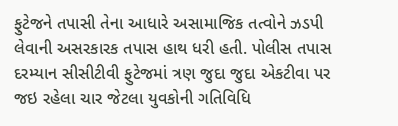ફુટેજને તપાસી તેના આધારે અસામાજિક તત્વોને ઝડપી લેવાની અસરકારક તપાસ હાથ ધરી હતી. પોલીસ તપાસ દરમ્યાન સીસીટીવી ફુટેજમાં ત્રણ જુદા જુદા એકટીવા પર જઇ રહેલા ચાર જેટલા યુવકોની ગતિવિધિ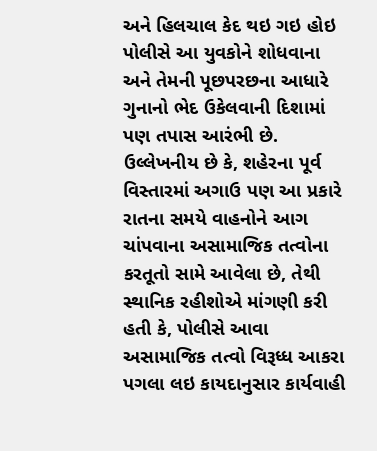અને હિલચાલ કેદ થઇ ગઇ હોઇ પોલીસે આ યુવકોને શોધવાના અને તેમની પૂછપરછના આધારે ગુનાનો ભેદ ઉકેલવાની દિશામાં પણ તપાસ આરંભી છે. ઉલ્લેખનીય છે કે, શહેરના પૂર્વ વિસ્તારમાં અગાઉ પણ આ પ્રકારે રાતના સમયે વાહનોને આગ ચાંપવાના અસામાજિક તત્વોના કરતૂતો સામે આવેલા છે, તેથી સ્થાનિક રહીશોએ માંગણી કરી હતી કે, પોલીસે આવા અસામાજિક તત્વો વિરૂધ્ધ આકરા પગલા લઇ કાયદાનુસાર કાર્યવાહી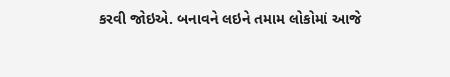કરવી જોઇએ. બનાવને લઇને તમામ લોકોમાં આજે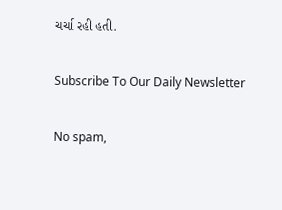ચર્ચા રહી હતી.

Subscribe To Our Daily Newsletter

No spam,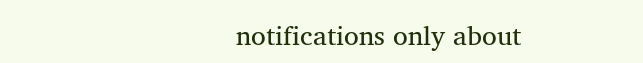notifications only about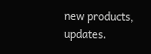new products, updates.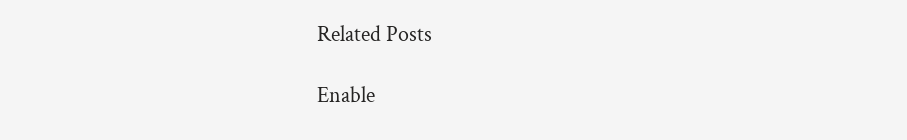Related Posts

Enable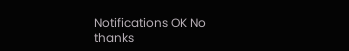Notifications OK No thanks